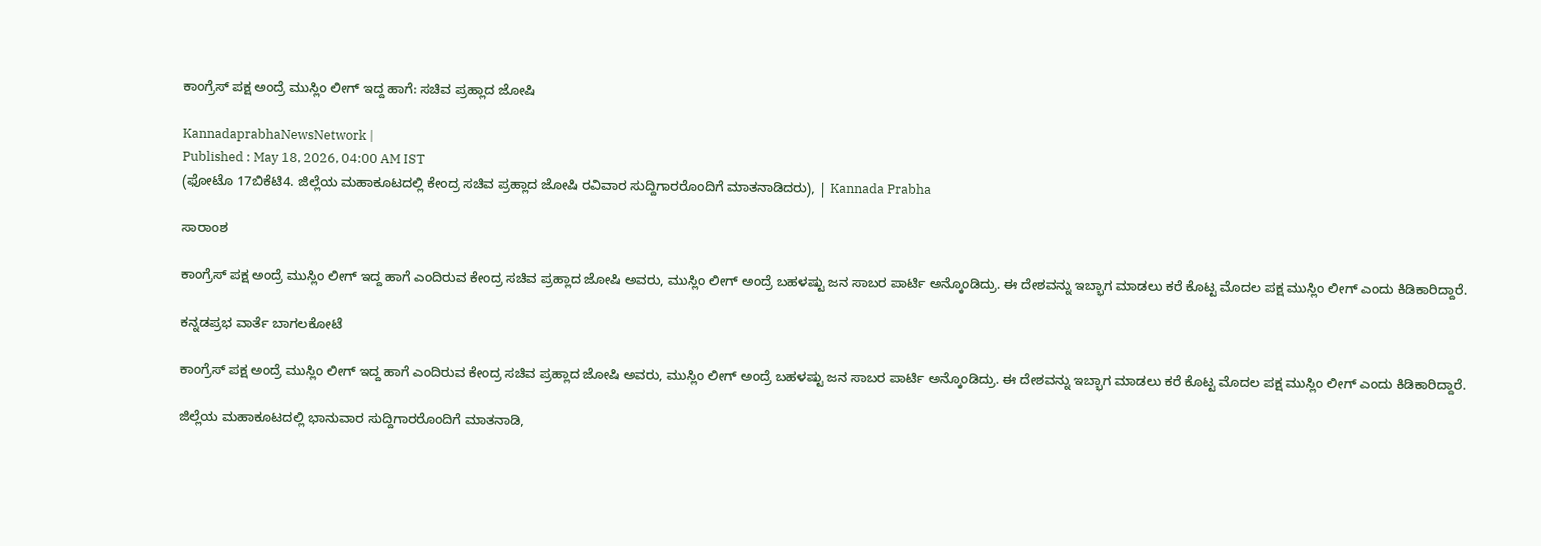ಕಾಂಗ್ರೆಸ್ ಪಕ್ಷ ಅಂದ್ರೆ ಮುಸ್ಲಿಂ ಲೀಗ್ ಇದ್ದ ಹಾಗೆ: ಸಚಿವ ಪ್ರಹ್ಲಾದ ಜೋಷಿ

KannadaprabhaNewsNetwork |
Published : May 18, 2026, 04:00 AM IST
(ಫೋಟೊ 17ಬಿಕೆಟಿ4. ಜಿಲ್ಲೆಯ ಮಹಾಕೂಟದಲ್ಲಿ ಕೇಂದ್ರ ಸಚಿವ ಪ್ರಹ್ಲಾದ ಜೋಷಿ ರವಿವಾರ ಸುದ್ದಿಗಾರರೊಂದಿಗೆ ಮಾತನಾಡಿದರು), | Kannada Prabha

ಸಾರಾಂಶ

ಕಾಂಗ್ರೆಸ್ ಪಕ್ಷ ಅಂದ್ರೆ ಮುಸ್ಲಿಂ ಲೀಗ್ ಇದ್ದ ಹಾಗೆ ಎಂದಿರುವ ಕೇಂದ್ರ ಸಚಿವ ಪ್ರಹ್ಲಾದ ಜೋಷಿ ಅವರು, ಮುಸ್ಲಿಂ ಲೀಗ್ ಅಂದ್ರೆ ಬಹಳಷ್ಟು ಜನ ಸಾಬರ ಪಾರ್ಟಿ ಅನ್ಕೊಂಡಿದ್ರು. ಈ ದೇಶವನ್ನು ಇಬ್ಭಾಗ ಮಾಡಲು ಕರೆ ಕೊಟ್ಟ ಮೊದಲ ಪಕ್ಷ ಮುಸ್ಲಿಂ ಲೀಗ್ ಎಂದು ಕಿಡಿಕಾರಿದ್ದಾರೆ.

ಕನ್ನಡಪ್ರಭ ವಾರ್ತೆ ಬಾಗಲಕೋಟೆ

ಕಾಂಗ್ರೆಸ್ ಪಕ್ಷ ಅಂದ್ರೆ ಮುಸ್ಲಿಂ ಲೀಗ್ ಇದ್ದ ಹಾಗೆ ಎಂದಿರುವ ಕೇಂದ್ರ ಸಚಿವ ಪ್ರಹ್ಲಾದ ಜೋಷಿ ಅವರು, ಮುಸ್ಲಿಂ ಲೀಗ್ ಅಂದ್ರೆ ಬಹಳಷ್ಟು ಜನ ಸಾಬರ ಪಾರ್ಟಿ ಅನ್ಕೊಂಡಿದ್ರು. ಈ ದೇಶವನ್ನು ಇಬ್ಭಾಗ ಮಾಡಲು ಕರೆ ಕೊಟ್ಟ ಮೊದಲ ಪಕ್ಷ ಮುಸ್ಲಿಂ ಲೀಗ್ ಎಂದು ಕಿಡಿಕಾರಿದ್ದಾರೆ.

ಜಿಲ್ಲೆಯ ಮಹಾಕೂಟದಲ್ಲಿ ಭಾನುವಾರ ಸುದ್ದಿಗಾರರೊಂದಿಗೆ ಮಾತನಾಡಿ,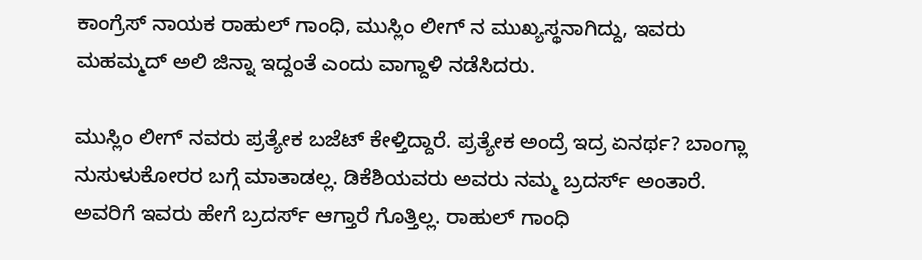ಕಾಂಗ್ರೆಸ್‌ ನಾಯಕ ರಾಹುಲ್ ಗಾಂಧಿ, ಮುಸ್ಲಿಂ ಲೀಗ್ ನ ಮುಖ್ಯಸ್ಥನಾಗಿದ್ದು, ಇವರು ಮಹಮ್ಮದ್ ಅಲಿ ಜಿನ್ನಾ ಇದ್ದಂತೆ ಎಂದು ವಾಗ್ದಾಳಿ ನಡೆಸಿದರು.

ಮುಸ್ಲಿಂ ಲೀಗ್ ನವರು ಪ್ರತ್ಯೇಕ ಬಜೆಟ್ ಕೇಳ್ತಿದ್ದಾರೆ. ಪ್ರತ್ಯೇಕ ಅಂದ್ರೆ ಇದ್ರ ಏನರ್ಥ? ಬಾಂಗ್ಲಾ ನುಸುಳುಕೋರರ ಬಗ್ಗೆ ಮಾತಾಡಲ್ಲ. ಡಿಕೆಶಿಯವರು ಅವರು ನಮ್ಮ ಬ್ರದರ್ಸ್‌ ಅಂತಾರೆ. ಅವರಿಗೆ ಇವರು ಹೇಗೆ ಬ್ರದರ್ಸ್‌ ಆಗ್ತಾರೆ ಗೊತ್ತಿಲ್ಲ. ರಾಹುಲ್ ಗಾಂಧಿ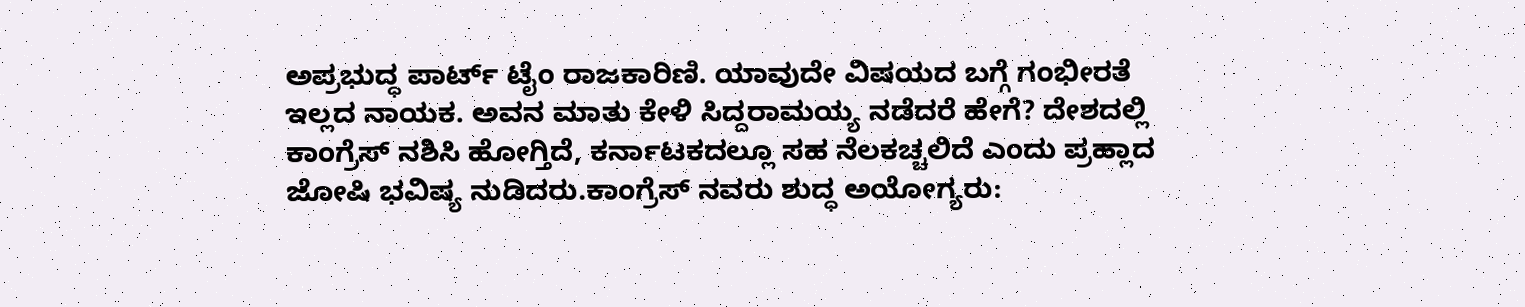ಅಪ್ರಭುದ್ಧ ಪಾರ್ಟ್‌ ಟೈಂ ರಾಜಕಾರಿಣಿ. ಯಾವುದೇ ವಿಷಯದ ಬಗ್ಗೆ ಗಂಭೀರತೆ ಇಲ್ಲದ ನಾಯಕ. ಅವನ ಮಾತು ಕೇಳಿ ಸಿದ್ದರಾಮಯ್ಯ ನಡೆದರೆ ಹೇಗೆ? ದೇಶದಲ್ಲಿ ಕಾಂಗ್ರೆಸ್ ನಶಿಸಿ ಹೋಗ್ತಿದೆ, ಕರ್ನಾಟಕದಲ್ಲೂ ಸಹ ನೆಲಕಚ್ಚಲಿದೆ ಎಂದು ಪ್ರಹ್ಲಾದ ಜೋಷಿ ಭವಿಷ್ಯ ನುಡಿದರು.ಕಾಂಗ್ರೆಸ್ ನವರು ಶುದ್ಧ ಅಯೋಗ್ಯರು: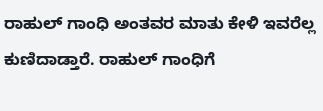ರಾಹುಲ್ ಗಾಂಧಿ ಅಂತವರ ಮಾತು ಕೇಳಿ ಇವರೆಲ್ಲ ಕುಣಿದಾಡ್ತಾರೆ. ರಾಹುಲ್ ಗಾಂಧಿಗೆ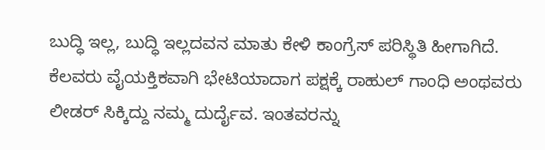ಬುದ್ಧಿ ಇಲ್ಲ, ಬುದ್ಧಿ ಇಲ್ಲದವನ ಮಾತು ಕೇಳಿ ಕಾಂಗ್ರೆಸ್ ಪರಿಸ್ಥಿತಿ ಹೀಗಾಗಿದೆ. ಕೆಲವರು ವೈಯಕ್ತಿಕವಾಗಿ ಭೇಟಿಯಾದಾಗ ಪಕ್ಷಕ್ಕೆ ರಾಹುಲ್ ಗಾಂಧಿ ಅಂಥವರು ಲೀಡರ್ ಸಿಕ್ಕಿದ್ದು ನಮ್ಮ ದುರ್ದೈವ. ಇಂತವರನ್ನು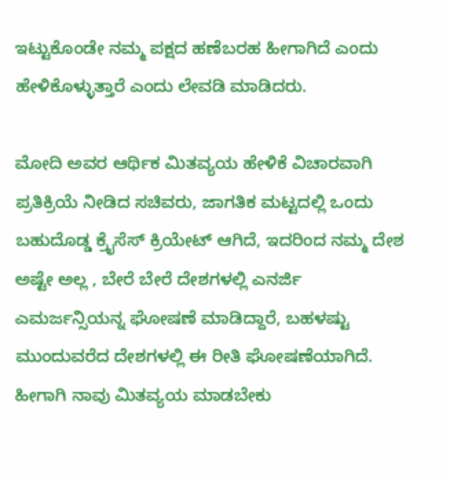ಇಟ್ಟುಕೊಂಡೇ ನಮ್ಮ ಪಕ್ಷದ ಹಣೆಬರಹ ಹೀಗಾಗಿದೆ ಎಂದು ಹೇಳಿಕೊಳ್ಳುತ್ತಾರೆ ಎಂದು ಲೇವಡಿ ಮಾಡಿದರು.

ಮೋದಿ ಅವರ ಆರ್ಥಿಕ ಮಿತವ್ಯಯ ಹೇಳಿಕೆ ವಿಚಾರವಾಗಿ ಪ್ರತಿಕ್ರಿಯೆ ನೀಡಿದ ಸಚಿವರು, ಜಾಗತಿಕ ಮಟ್ಟದಲ್ಲಿ ಒಂದು ಬಹುದೊಡ್ಡ ಕ್ರೈಸೆಸ್ ಕ್ರಿಯೇಟ್ ಆಗಿದೆ, ಇದರಿಂದ ನಮ್ಮ ದೇಶ ಅಷ್ಟೇ ಅಲ್ಲ , ಬೇರೆ ಬೇರೆ ದೇಶಗಳಲ್ಲಿ ಎನರ್ಜಿ ಎಮರ್ಜನ್ಸಿಯನ್ನ ಘೋಷಣೆ ಮಾಡಿದ್ದಾರೆ, ಬಹಳಷ್ಟು ಮುಂದುವರೆದ ದೇಶಗಳಲ್ಲಿ ಈ ರೀತಿ ಘೋಷಣೆಯಾಗಿದೆ. ಹೀಗಾಗಿ ನಾವು ಮಿತವ್ಯಯ ಮಾಡಬೇಕು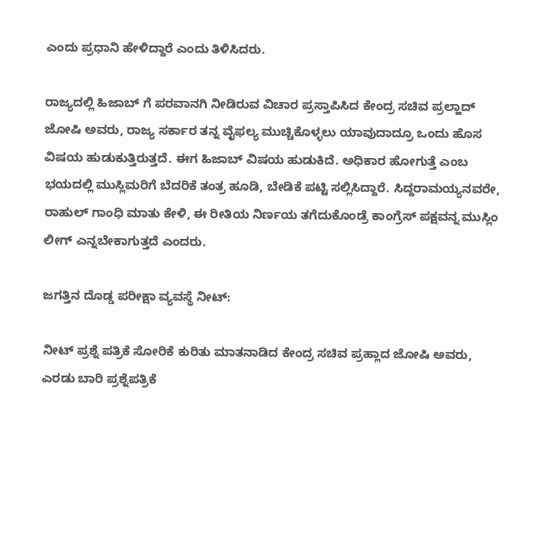ಎಂದು ಪ್ರಧಾನಿ ಹೇಳಿದ್ದಾರೆ ಎಂದು ತಿಳಿಸಿದರು.

ರಾಜ್ಯದಲ್ಲಿ ಹಿಜಾಬ್ ಗೆ ಪರವಾನಗಿ ನೀಡಿರುವ ವಿಚಾರ ಪ್ರಸ್ತಾಪಿಸಿದ ಕೇಂದ್ರ ಸಚಿವ ಪ್ರಲ್ಹಾದ್ ಜೋಷಿ ಅವರು, ರಾಜ್ಯ ಸರ್ಕಾರ ತನ್ನ ವೈಫಲ್ಯ ಮುಚ್ಚಿಕೊಳ್ಳಲು ಯಾವುದಾದ್ರೂ ಒಂದು ಹೊಸ ವಿಷಯ ಹುಡುಕುತ್ತಿರುತ್ತದೆ. ಈಗ ಹಿಜಾಬ್ ವಿಷಯ ಹುಡುಕಿದೆ. ಅಧಿಕಾರ ಹೋಗುತ್ತೆ ಎಂಬ ಭಯದಲ್ಲಿ ಮುಸ್ಲಿಮರಿಗೆ ಬೆದರಿಕೆ ತಂತ್ರ ಹೂಡಿ, ಬೇಡಿಕೆ ಪಟ್ಟಿ ಸಲ್ಲಿಸಿದ್ದಾರೆ. ಸಿದ್ದರಾಮಯ್ಯನವರೇ, ರಾಹುಲ್ ಗಾಂಧಿ ಮಾತು ಕೇಳಿ, ಈ ರೀತಿಯ ನಿರ್ಣಯ ತಗೆದುಕೊಂಡ್ರೆ ಕಾಂಗ್ರೆಸ್ ಪಕ್ಷವನ್ನ ಮುಸ್ಲಿಂ ಲೀಗ್ ಎನ್ನಬೇಕಾಗುತ್ತದೆ ಎಂದರು.

ಜಗತ್ತಿನ ದೊಡ್ಡ ಪರೀಕ್ಷಾ ವ್ಯವಸ್ಥೆ ನೀಟ್:

ನೀಟ್ ಪ್ರಶ್ನೆ ಪತ್ರಿಕೆ ಸೋರಿಕೆ ಕುರಿತು ಮಾತನಾಡಿದ ಕೇಂದ್ರ ಸಚಿವ ಪ್ರಹ್ಲಾದ ಜೋಷಿ ಅವರು, ಎರಡು ಬಾರಿ ಪ್ರಶ್ನೆಪತ್ರಿಕೆ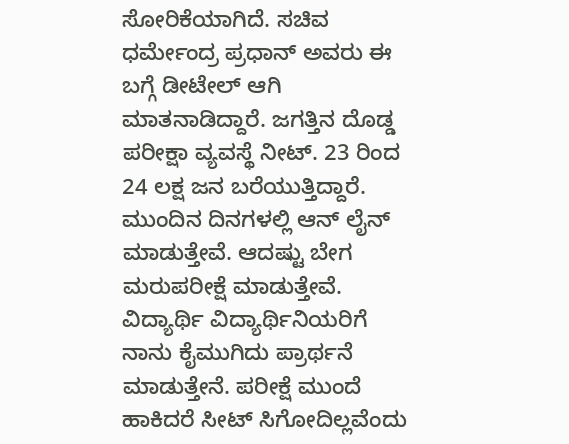ಸೋರಿಕೆಯಾಗಿದೆ. ಸಚಿವ ಧರ್ಮೇಂದ್ರ ಪ್ರಧಾನ್‌ ಅವರು ಈ ಬಗ್ಗೆ ಡೀಟೇಲ್ ಆಗಿ ಮಾತನಾಡಿದ್ದಾರೆ. ಜಗತ್ತಿನ ದೊಡ್ಡ ಪರೀಕ್ಷಾ ವ್ಯವಸ್ಥೆ ನೀಟ್. 23 ರಿಂದ 24 ಲಕ್ಷ ಜನ ಬರೆಯುತ್ತಿದ್ದಾರೆ. ಮುಂದಿನ ದಿನಗಳಲ್ಲಿ ಆನ್ ಲೈನ್ ಮಾಡುತ್ತೇವೆ. ಆದಷ್ಟು ಬೇಗ ಮರುಪರೀಕ್ಷೆ ಮಾಡುತ್ತೇವೆ. ವಿದ್ಯಾರ್ಥಿ ವಿದ್ಯಾರ್ಥಿನಿಯರಿಗೆ ನಾನು ಕೈಮುಗಿದು ಪ್ರಾರ್ಥನೆ ಮಾಡುತ್ತೇನೆ. ಪರೀಕ್ಷೆ ಮುಂದೆ ಹಾಕಿದರೆ ಸೀಟ್ ಸಿಗೋದಿಲ್ಲವೆಂದು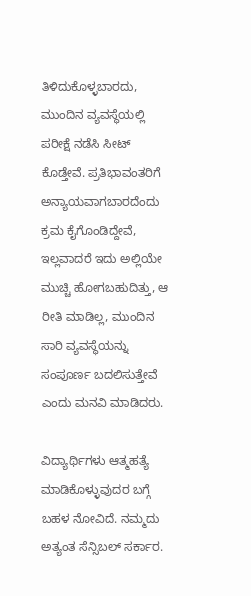ತಿಳಿದುಕೊಳ್ಳಬಾರದು, ಮುಂದಿನ ವ್ಯವಸ್ಥೆಯಲ್ಲಿ ಪರೀಕ್ಷೆ ನಡೆಸಿ ಸೀಟ್ ಕೊಡ್ತೇವೆ. ಪ್ರತಿಭಾವಂತರಿಗೆ ಅನ್ಯಾಯವಾಗಬಾರದೆಂದು ಕ್ರಮ ಕೈಗೊಂಡಿದ್ದೇವೆ, ಇಲ್ಲವಾದರೆ ಇದು ಅಲ್ಲಿಯೇ ಮುಚ್ಚಿ ಹೋಗಬಹುದಿತ್ತು, ಆ ರೀತಿ ಮಾಡಿಲ್ಲ, ಮುಂದಿನ ಸಾರಿ ವ್ಯವಸ್ಥೆಯನ್ನು ಸಂಪೂರ್ಣ ಬದಲಿಸುತ್ತೇವೆ ಎಂದು ಮನವಿ ಮಾಡಿದರು.

ವಿದ್ಯಾರ್ಥಿಗಳು ಆತ್ಮಹತ್ಯೆ ಮಾಡಿಕೊಳ್ಳುವುದರ ಬಗ್ಗೆ ಬಹಳ ನೋವಿದೆ. ನಮ್ಮದು ಅತ್ಯಂತ ಸೆನ್ಸಿಬಲ್ ಸರ್ಕಾರ.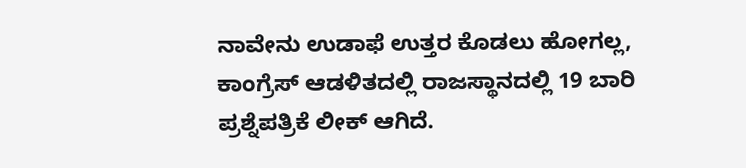ನಾವೇನು ಉಡಾಫೆ ಉತ್ತರ ಕೊಡಲು ಹೋಗಲ್ಲ, ಕಾಂಗ್ರೆಸ್ ಆಡಳಿತದಲ್ಲಿ ರಾಜಸ್ಥಾನದಲ್ಲಿ 19 ಬಾರಿ ಪ್ರಶ್ನೆಪತ್ರಿಕೆ ಲೀಕ್ ಆಗಿದೆ.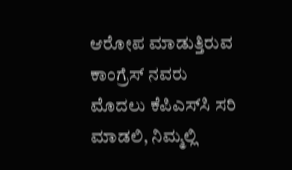ಆರೋಪ ಮಾಡುತ್ತಿರುವ ಕಾಂಗ್ರೆಸ್ ನವರು ಮೊದಲು ಕೆಪಿಎಸ್‌ಸಿ ಸರಿ ಮಾಡಲಿ, ನಿಮ್ಮಲ್ಲಿ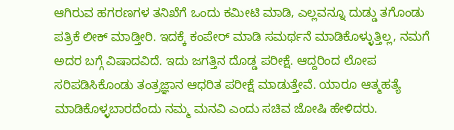ಆಗಿರುವ ಹಗರಣಗಳ ತನಿಖೆಗೆ ಒಂದು ಕಮೀಟಿ ಮಾಡಿ, ಎಲ್ಲವನ್ನೂ ದುಡ್ಡು ತಗೊಂಡು ಪತ್ರಿಕೆ ಲೀಕ್ ಮಾಡ್ತೀರಿ. ಇದಕ್ಕೆ ಕಂಪೇರ್ ಮಾಡಿ ಸಮರ್ಥನೆ ಮಾಡಿಕೊಳ್ಳುತ್ತಿಲ್ಲ, ನಮಗೆ ಅದರ ಬಗ್ಗೆ ವಿಷಾದವಿದೆ. ಇದು ಜಗತ್ತಿನ ದೊಡ್ಡ ಪರೀಕ್ಷೆ. ಆದ್ದರಿಂದ ಲೋಪ ಸರಿಪಡಿಸಿಕೊಂಡು ತಂತ್ರಜ್ಞಾನ ಆಧರಿತ ಪರೀಕ್ಷೆ ಮಾಡುತ್ತೇವೆ. ಯಾರೂ ಆತ್ಮಹತ್ಯೆ ಮಾಡಿಕೊಳ್ಳಬಾರದೆಂದು ನಮ್ಮ ಮನವಿ ಎಂದು ಸಚಿವ ಜೋಷಿ ಹೇಳಿದರು.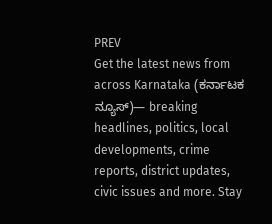PREV
Get the latest news from across Karnataka (ಕರ್ನಾಟಕ ನ್ಯೂಸ್)— breaking headlines, politics, local developments, crime reports, district updates, civic issues and more. Stay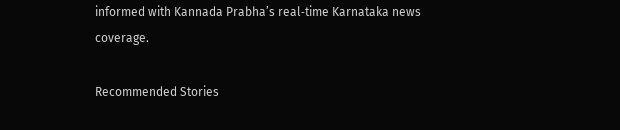informed with Kannada Prabha’s real‑time Karnataka news coverage.

Recommended Stories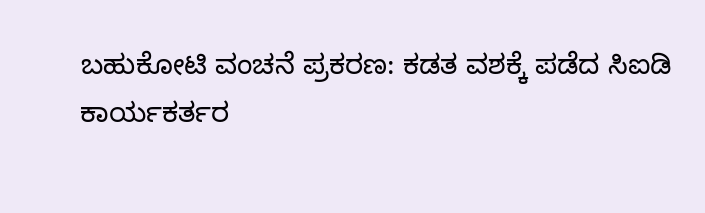ಬಹುಕೋಟಿ ವಂಚನೆ ಪ್ರಕರಣ: ಕಡತ ವಶಕ್ಕೆ ಪಡೆದ ಸಿಐಡಿ
ಕಾರ್ಯಕರ್ತರ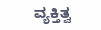ವ್ಯಕ್ತಿತ್ವ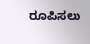ರೂಪಿಸಲು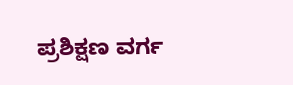ಪ್ರಶಿಕ್ಷಣ ವರ್ಗ